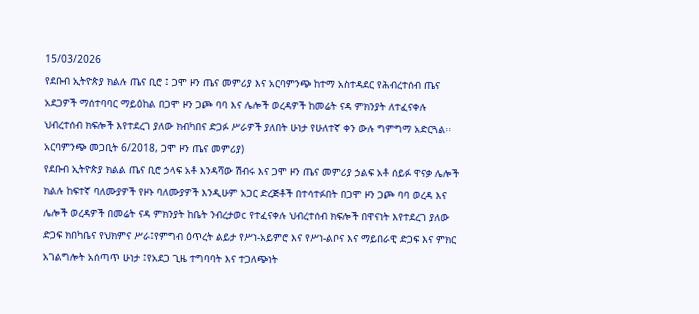15/03/2026
የደቡብ ኢትዮጵያ ክልሉ ጤና ቢሮ ፤ ጋሞ ዞን ጤና መምሪያ እና አርባምንጭ ከተማ አስተዳደር የሕብረተሰብ ጤና አደጋዎች ማሰተባባር ማይዕከል በጋሞ ዞን ጋጮ ባባ እና ሌሎች ወረዳዎች ከመሬት ናዳ ምክንያት ለተፈናቀሉ ህብረተሰብ ክፍሎች እየተደረገ ያለው ክብካበና ድጋፉ ሥራዎች ያለበት ሁነታ የሁለተኛ ቀን ውሉ ግምግማ አድርጓል፡፡
አርባምንጭ መጋቢት 6/2018, ጋሞ ዞን ጤና መምሪያ)
የደቡብ ኢትዮጵያ ክልል ጤና ቢሮ ኃላፍ አቶ እንዳሻው ሽብሩ እና ጋሞ ዞን ጤና መምሪያ ኃልፍ አቶ ሰይፉ ዋናቃ ሌሎች ክልሉ ከፍተኛ ባለሙያዎች የዞኑ ባለሙያዎች እንዲሁም አጋር ድረጅቶች በተሳተፉበት በጋሞ ዞን ጋጮ ባባ ወረዳ እና ሌሎች ወረዳዎች በመሬት ናዳ ምክንያት ከቤት ንብረታወc የተፈናቀሉ ህብረተሰብ ክፍሎች በዋናነት እየተደረገ ያለው ድጋፍ ክበካቤና የህክምና ሥራ፤የምግብ ዕጥረት ልይታ የሥነ-አይምሮ እና የሥነ-ልቦና እና ማይበራዊ ድጋፍ እና ምክር አገልግሎት አሰጣጥ ሁነታ ፤የአደጋ ጊዜ ተግባባት እና ተጋለጭነት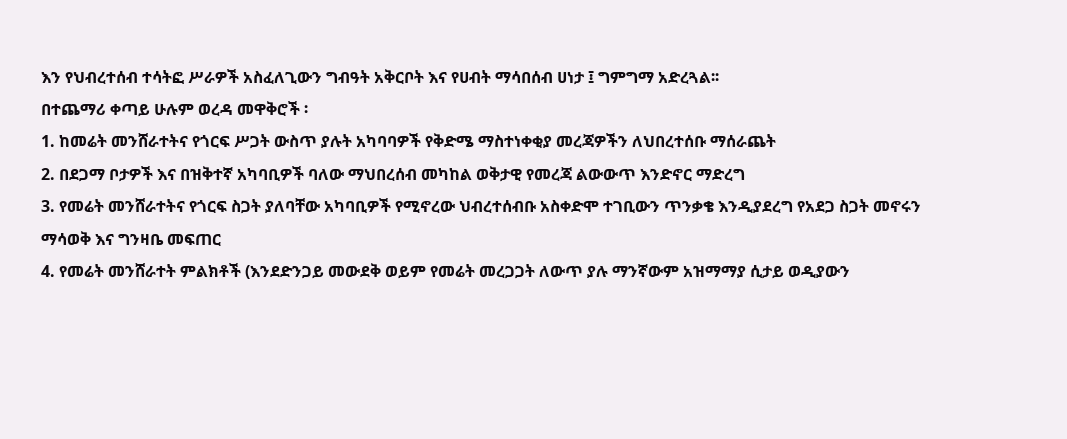እን የህብረተሰብ ተሳትፎ ሥራዎች አስፈለጊውን ግብዓት አቅርቦት እና የሀብት ማሳበሰብ ሀነታ ፤ ግምግማ አድረጓል፡፡
በተጨማሪ ቀጣይ ሁሉም ወረዳ መዋቅሮች ፡
1. ከመሬት መንሸራተትና የጎርፍ ሥጋት ውስጥ ያሉት አካባባዎች የቅድሜ ማስተነቀቂያ መረጃዎችን ለህበረተሰቡ ማሰራጨት
2. በደጋማ ቦታዎች እና በዝቅተኛ አካባቢዎች ባለው ማህበረሰብ መካከል ወቅታዊ የመረጃ ልውውጥ እንድኖር ማድረግ
3. የመሬት መንሸራተትና የጎርፍ ስጋት ያለባቸው አካባቢዎች የሚኖረው ህብረተሰብቡ አስቀድሞ ተገቢውን ጥንቃቄ እንዲያደረግ የአደጋ ስጋት መኖሩን ማሳወቅ እና ግንዛቤ መፍጠር
4. የመሬት መንሸራተት ምልክቶች (እንደድንጋይ መውደቅ ወይም የመሬት መረጋጋት ለውጥ ያሉ ማንኛውም አዝማማያ ሲታይ ወዲያውን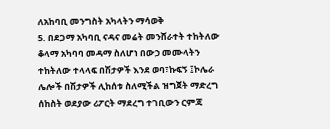ለአከባቢ መንግስት አካላትን ማሳወቅ
5. በደጋማ አካባቢ ናዳና መሬት መንሸራተት ተከትለው ቆላማ አካባባ መዳማ ስለሆነ በውኃ መሙላትን ተከትለው ተላላፍ በሽታዎች እንደ ወባ፣ኩፍኝ ፤ኮሌራ ሌሎች በሽታዎች ሊከሰቱ ስለሚችል ዝግጀት ማድረግ ሰከስት ወደያው ሪፖርት ማደረግ ተገቢውን ርምጃ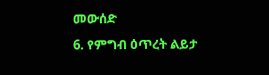መውሰድ
6. የምግብ ዕጥረት ልይታ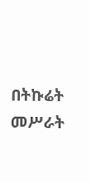በትኩሬት መሥራት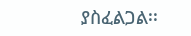ያስፈልጋል፡፡